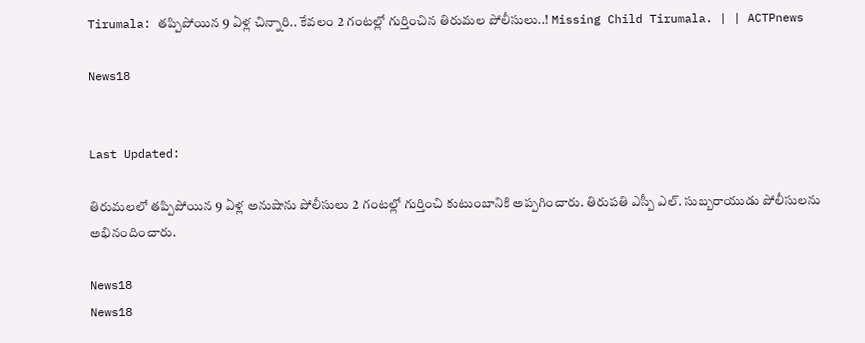Tirumala: తప్పిపోయిన 9 ఏళ్ల చిన్నారి.. కేవలం 2 గంటల్లో గుర్తించిన తిరుమల పోలీసులు..! Missing Child Tirumala. | | ACTPnews

News18


Last Updated:

తిరుమలలో తప్పిపోయిన 9 ఏళ్ల అనుషాను పోలీసులు 2 గంటల్లో గుర్తించి కుటుంబానికి అప్పగించారు. తిరుపతి ఎస్పీ ఎల్. సుబ్బరాయుడు పోలీసులను అభినందించారు.

News18
News18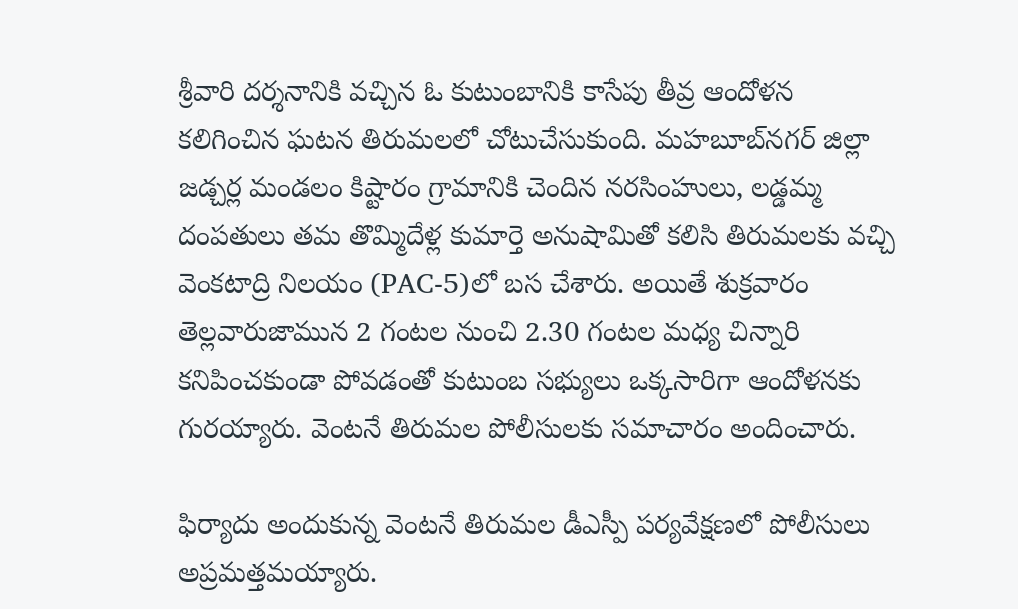శ్రీవారి దర్శనానికి వచ్చిన ఓ కుటుంబానికి కాసేపు తీవ్ర ఆందోళన కలిగించిన ఘటన తిరుమలలో చోటుచేసుకుంది. మహబూబ్‌నగర్ జిల్లా జడ్చర్ల మండలం కిష్టారం గ్రామానికి చెందిన నరసింహులు, లడ్డమ్మ దంపతులు తమ తొమ్మిదేళ్ల కుమార్తె అనుషామితో కలిసి తిరుమలకు వచ్చి వెంకటాద్రి నిలయం (PAC-5)లో బస చేశారు. అయితే శుక్రవారం తెల్లవారుజామున 2 గంటల నుంచి 2.30 గంటల మధ్య చిన్నారి కనిపించకుండా పోవడంతో కుటుంబ సభ్యులు ఒక్కసారిగా ఆందోళనకు గురయ్యారు. వెంటనే తిరుమల పోలీసులకు సమాచారం అందించారు.

ఫిర్యాదు అందుకున్న వెంటనే తిరుమల డీఎస్పీ పర్యవేక్షణలో పోలీసులు అప్రమత్తమయ్యారు.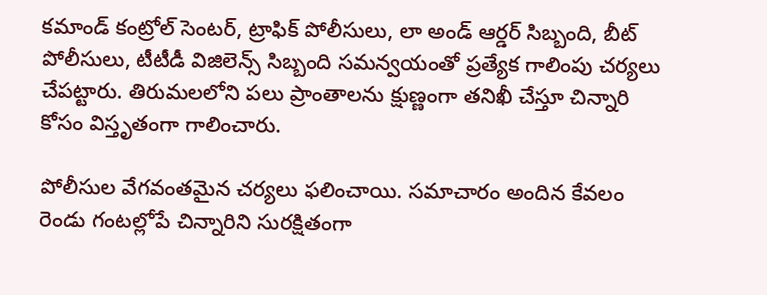కమాండ్ కంట్రోల్ సెంటర్, ట్రాఫిక్ పోలీసులు, లా అండ్ ఆర్డర్ సిబ్బంది, బీట్ పోలీసులు, టీటీడీ విజిలెన్స్ సిబ్బంది సమన్వయంతో ప్రత్యేక గాలింపు చర్యలు చేపట్టారు. తిరుమలలోని పలు ప్రాంతాలను క్షుణ్ణంగా తనిఖీ చేస్తూ చిన్నారి కోసం విస్తృతంగా గాలించారు.

పోలీసుల వేగవంతమైన చర్యలు ఫలించాయి. సమాచారం అందిన కేవలం రెండు గంటల్లోపే చిన్నారిని సురక్షితంగా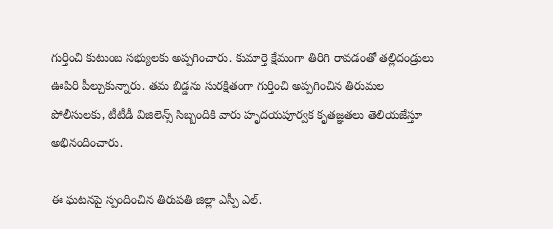గుర్తించి కుటుంబ సభ్యులకు అప్పగించారు. కుమార్తె క్షేమంగా తిరిగి రావడంతో తల్లిదండ్రులు ఊపిరి పీల్చుకున్నారు. తమ బిడ్డను సురక్షితంగా గుర్తించి అప్పగించిన తిరుమల పోలీసులకు, టీటీడీ విజిలెన్స్ సిబ్బందికి వారు హృదయపూర్వక కృతజ్ఞతలు తెలియజేస్తూ అభినందించారు.

ఈ ఘటనపై స్పందించిన తిరుపతి జిల్లా ఎస్పీ ఎల్.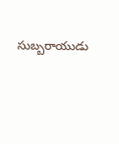సుబ్బరాయుడు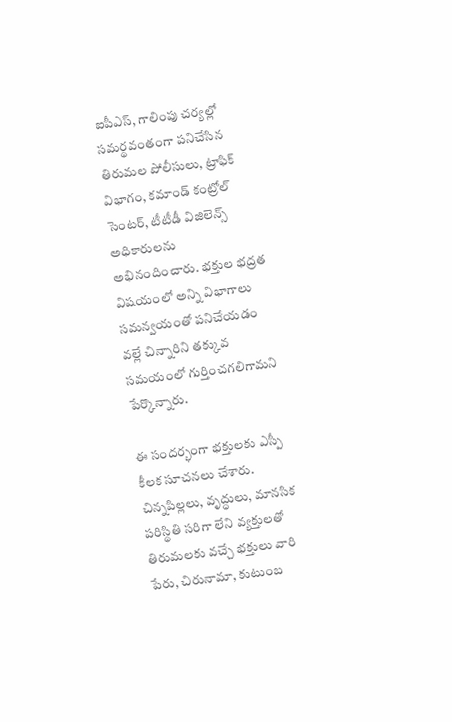ఐపీఎస్, గాలింపు చర్యల్లో సమర్థవంతంగా పనిచేసిన తిరుమల పోలీసులు, ట్రాఫిక్ విభాగం, కమాండ్ కంట్రోల్ సెంటర్, టీటీడీ విజిలెన్స్ అధికారులను అభినందించారు. భక్తుల భద్రత విషయంలో అన్ని విభాగాలు సమన్వయంతో పనిచేయడం వల్లే చిన్నారిని తక్కువ సమయంలో గుర్తించగలిగామని పేర్కొన్నారు.

ఈ సందర్భంగా భక్తులకు ఎస్పీ కీలక సూచనలు చేశారు. చిన్నపిల్లలు, వృద్ధులు, మానసిక పరిస్థితి సరిగా లేని వ్యక్తులతో తిరుమలకు వచ్చే భక్తులు వారి పేరు, చిరునామా, కుటుంబ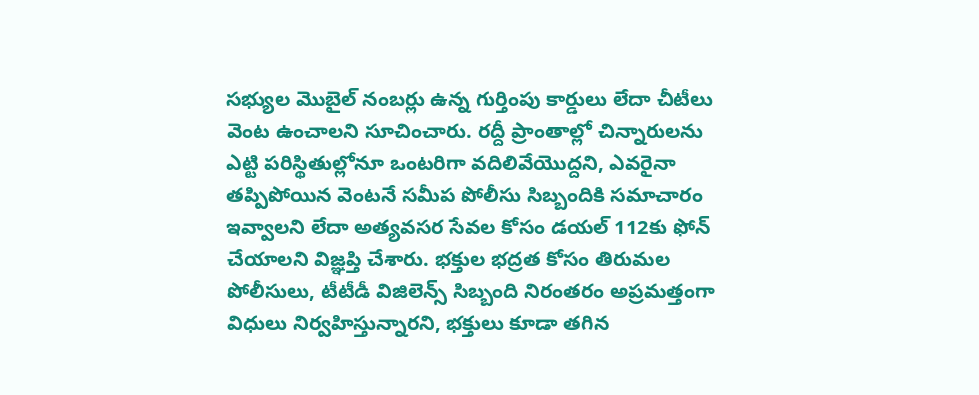సభ్యుల మొబైల్ నంబర్లు ఉన్న గుర్తింపు కార్డులు లేదా చీటీలు వెంట ఉంచాలని సూచించారు. రద్దీ ప్రాంతాల్లో చిన్నారులను ఎట్టి పరిస్థితుల్లోనూ ఒంటరిగా వదిలివేయొద్దని, ఎవరైనా తప్పిపోయిన వెంటనే సమీప పోలీసు సిబ్బందికి సమాచారం ఇవ్వాలని లేదా అత్యవసర సేవల కోసం డయల్ 112కు ఫోన్ చేయాలని విజ్ఞప్తి చేశారు. భక్తుల భద్రత కోసం తిరుమల పోలీసులు, టీటీడీ విజిలెన్స్ సిబ్బంది నిరంతరం అప్రమత్తంగా విధులు నిర్వహిస్తున్నారని, భక్తులు కూడా తగిన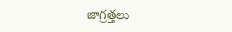జాగ్రత్తలు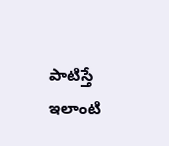పాటిస్తే ఇలాంటి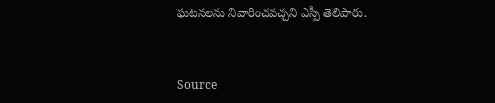ఘటనలను నివారించవచ్చని ఎస్పీ తెలిపారు.



Source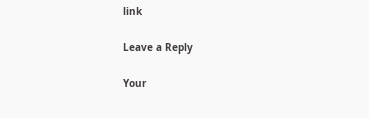link

Leave a Reply

Your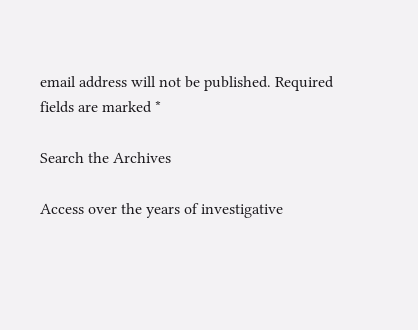email address will not be published. Required fields are marked *

Search the Archives

Access over the years of investigative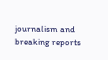journalism and breaking reports